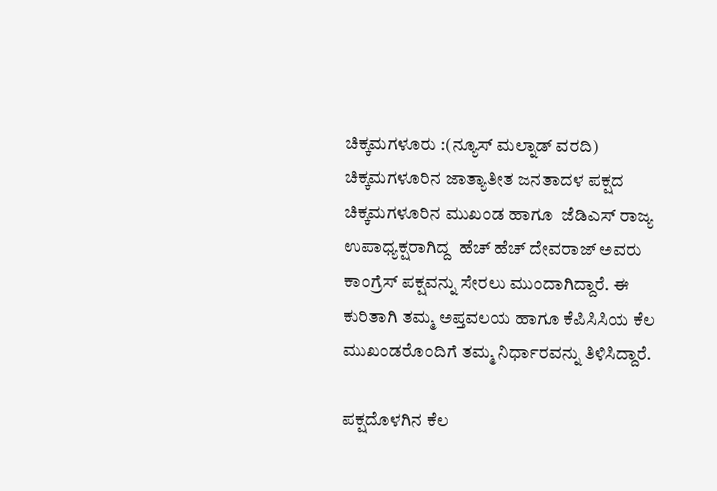ಚಿಕ್ಕಮಗಳೂರು :(ನ್ಯೂಸ್ ಮಲ್ನಾಡ್ ವರದಿ) ಚಿಕ್ಕಮಗಳೂರಿನ ಜಾತ್ಯಾತೀತ ಜನತಾದಳ ಪಕ್ಷದ ಚಿಕ್ಕಮಗಳೂರಿನ ಮುಖಂಡ ಹಾಗೂ  ಜೆಡಿಎಸ್ ರಾಜ್ಯ ಉಪಾಧ್ಯಕ್ಷರಾಗಿದ್ದ  ಹೆಚ್ ಹೆಚ್ ದೇವರಾಜ್ ಅವರು ಕಾಂಗ್ರೆಸ್ ಪಕ್ಷವನ್ನು ಸೇರಲು ಮುಂದಾಗಿದ್ದಾರೆ. ಈ ಕುರಿತಾಗಿ ತಮ್ಮ ಅಪ್ತವಲಯ ಹಾಗೂ ಕೆಪಿಸಿಸಿಯ ಕೆಲ ಮುಖಂಡರೊಂದಿಗೆ ತಮ್ಮ ನಿರ್ಧಾರವನ್ನು ತಿಳಿಸಿದ್ದಾರೆ.

ಪಕ್ಷದೊಳಗಿನ ಕೆಲ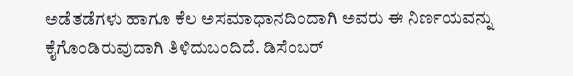ಅಡೆತಡೆಗಳು ಹಾಗೂ ಕೆಲ ಅಸಮಾಧಾನದಿಂದಾಗಿ ಅವರು ಈ ನಿರ್ಣಯವನ್ನು ಕೈಗೊಂಡಿರುವುದಾಗಿ ತಿಳಿದುಬಂದಿದೆ. ಡಿಸೆಂಬರ್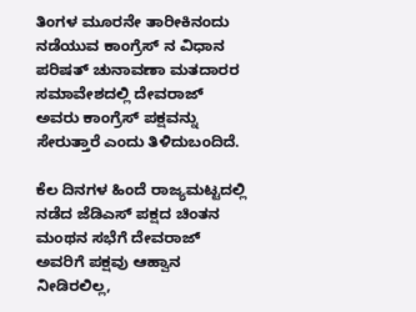ತಿಂಗಳ ಮೂರನೇ ತಾರೀಕಿನಂದು ನಡೆಯುವ ಕಾಂಗ್ರೆಸ್ ನ ವಿಧಾನ ಪರಿಷತ್ ಚುನಾವಣಾ ಮತದಾರರ ಸಮಾವೇಶದಲ್ಲಿ ದೇವರಾಜ್ ಅವರು ಕಾಂಗ್ರೆಸ್ ಪಕ್ಷವನ್ನು ಸೇರುತ್ತಾರೆ ಎಂದು ತಿಳಿದುಬಂದಿದೆ.

ಕೆಲ ದಿನಗಳ ಹಿಂದೆ ರಾಜ್ಯಮಟ್ಟದಲ್ಲಿ ನಡೆದ ಜೆಡಿಎಸ್ ಪಕ್ಷದ ಚಿಂತನ ಮಂಥನ ಸಭೆಗೆ ದೇವರಾಜ್ ಅವರಿಗೆ ಪಕ್ಷವು ಆಹ್ವಾನ ನೀಡಿರಲಿಲ್ಲ,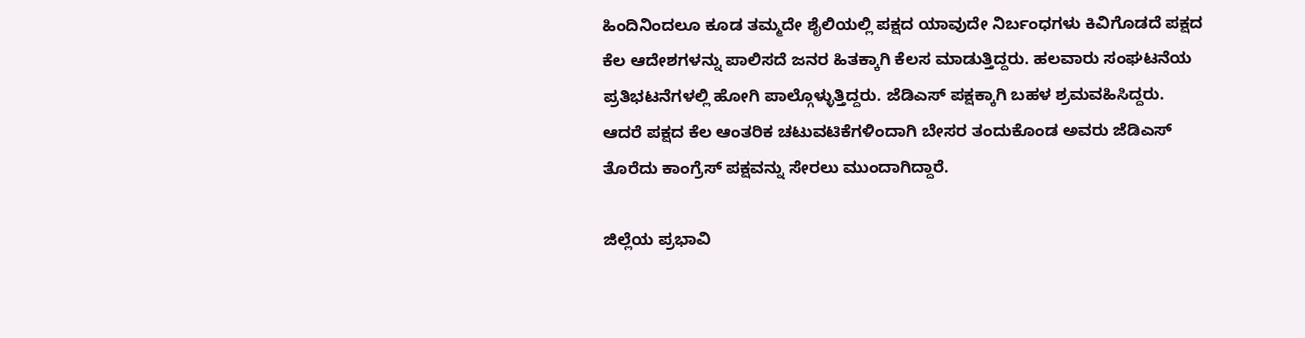ಹಿಂದಿನಿಂದಲೂ ಕೂಡ ತಮ್ಮದೇ ಶೈಲಿಯಲ್ಲಿ ಪಕ್ಷದ ಯಾವುದೇ ನಿರ್ಬಂಧಗಳು ಕಿವಿಗೊಡದೆ ಪಕ್ಷದ ಕೆಲ ಆದೇಶಗಳನ್ನು ಪಾಲಿಸದೆ ಜನರ ಹಿತಕ್ಕಾಗಿ ಕೆಲಸ ಮಾಡುತ್ತಿದ್ದರು. ಹಲವಾರು ಸಂಘಟನೆಯ ಪ್ರತಿಭಟನೆಗಳಲ್ಲಿ ಹೋಗಿ ಪಾಲ್ಗೊಳ್ಳುತ್ತಿದ್ದರು. ಜೆಡಿಎಸ್ ಪಕ್ಷಕ್ಕಾಗಿ ಬಹಳ ಶ್ರಮವಹಿಸಿದ್ದರು.  ಆದರೆ ಪಕ್ಷದ ಕೆಲ ಆಂತರಿಕ ಚಟುವಟಿಕೆಗಳಿಂದಾಗಿ ಬೇಸರ ತಂದುಕೊಂಡ ಅವರು ಜೆಡಿಎಸ್ ತೊರೆದು ಕಾಂಗ್ರೆಸ್ ಪಕ್ಷವನ್ನು ಸೇರಲು ಮುಂದಾಗಿದ್ದಾರೆ.

ಜಿಲ್ಲೆಯ ಪ್ರಭಾವಿ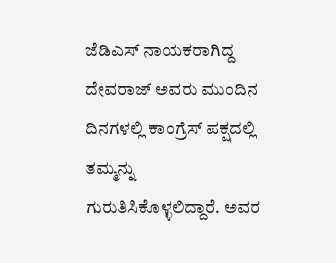ಜೆಡಿಎಸ್ ನಾಯಕರಾಗಿದ್ದ ದೇವರಾಜ್ ಅವರು ಮುಂದಿನ ದಿನಗಳಲ್ಲಿ ಕಾಂಗ್ರೆಸ್ ಪಕ್ಷದಲ್ಲಿ ತಮ್ಮನ್ನು ಗುರುತಿಸಿಕೊಳ್ಳಲಿದ್ದಾರೆ. ಅವರ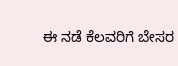ಈ ನಡೆ ಕೆಲವರಿಗೆ ಬೇಸರ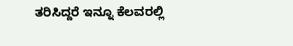ತರಿಸಿದ್ದರೆ ಇನ್ನೂ ಕೆಲವರಲ್ಲಿ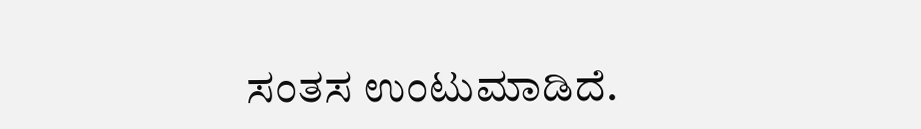ಸಂತಸ ಉಂಟುಮಾಡಿದೆ.